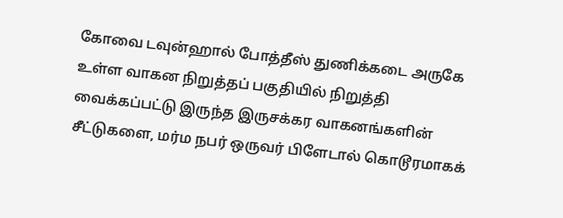கோவை டவுன்ஹால் போத்தீஸ் துணிக்கடை அருகே உள்ள வாகன நிறுத்தப் பகுதியில் நிறுத்தி வைக்கப்பட்டு இருந்த இருசக்கர வாகனங்களின் சீட்டுகளை, மர்ம நபர் ஒருவர் பிளேடால் கொடூரமாகக்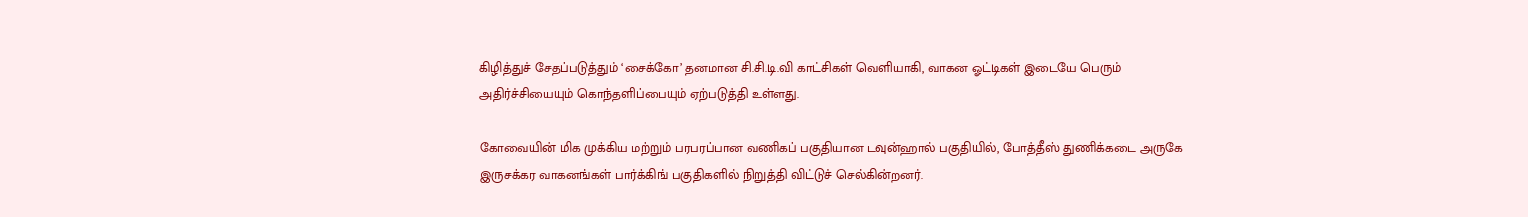கிழித்துச் சேதப்படுத்தும் ‘சைக்கோ’ தனமான சி.சி.டி.வி காட்சிகள் வெளியாகி, வாகன ஓட்டிகள் இடையே பெரும் அதிர்ச்சியையும் கொந்தளிப்பையும் ஏற்படுத்தி உள்ளது.

கோவையின் மிக முக்கிய மற்றும் பரபரப்பான வணிகப் பகுதியான டவுன்ஹால் பகுதியில், போத்தீஸ் துணிக்கடை அருகே இருசக்கர வாகனங்கள் பார்க்கிங் பகுதிகளில் நிறுத்தி விட்டுச் செல்கின்றனர்.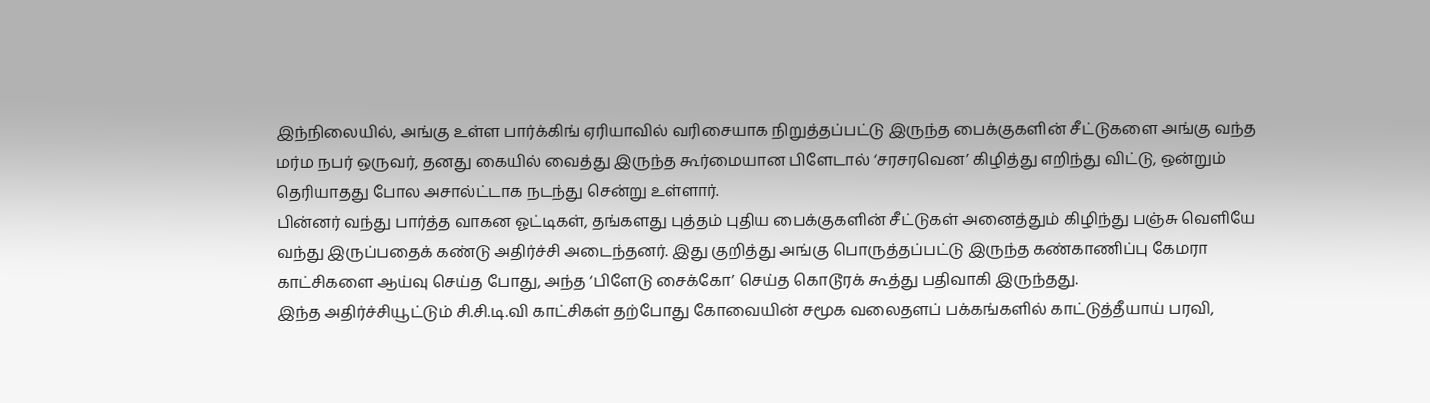இந்நிலையில், அங்கு உள்ள பார்க்கிங் ஏரியாவில் வரிசையாக நிறுத்தப்பட்டு இருந்த பைக்குகளின் சீட்டுகளை அங்கு வந்த மர்ம நபர் ஒருவர், தனது கையில் வைத்து இருந்த கூர்மையான பிளேடால் ‘சரசரவென’ கிழித்து எறிந்து விட்டு, ஒன்றும் தெரியாதது போல அசால்ட்டாக நடந்து சென்று உள்ளார்.
பின்னர் வந்து பார்த்த வாகன ஓட்டிகள், தங்களது புத்தம் புதிய பைக்குகளின் சீட்டுகள் அனைத்தும் கிழிந்து பஞ்சு வெளியே வந்து இருப்பதைக் கண்டு அதிர்ச்சி அடைந்தனர். இது குறித்து அங்கு பொருத்தப்பட்டு இருந்த கண்காணிப்பு கேமரா காட்சிகளை ஆய்வு செய்த போது, அந்த ‘பிளேடு சைக்கோ’ செய்த கொடூரக் கூத்து பதிவாகி இருந்தது.
இந்த அதிர்ச்சியூட்டும் சி.சி.டி.வி காட்சிகள் தற்போது கோவையின் சமூக வலைதளப் பக்கங்களில் காட்டுத்தீயாய் பரவி,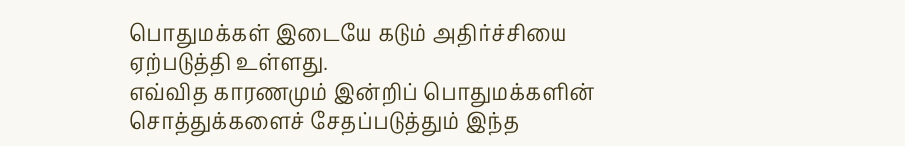பொதுமக்கள் இடையே கடும் அதிர்ச்சியை ஏற்படுத்தி உள்ளது.
எவ்வித காரணமும் இன்றிப் பொதுமக்களின் சொத்துக்களைச் சேதப்படுத்தும் இந்த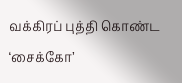வக்கிரப் புத்தி கொண்ட ‘சைக்கோ’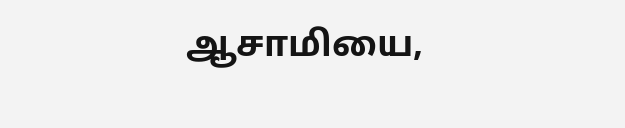ஆசாமியை,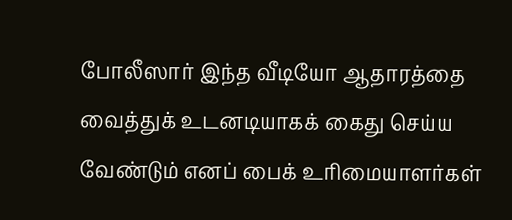போலீஸார் இந்த வீடியோ ஆதாரத்தை வைத்துக் உடனடியாகக் கைது செய்ய வேண்டும் எனப் பைக் உரிமையாளர்கள்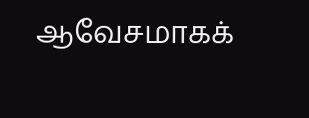ஆவேசமாகக்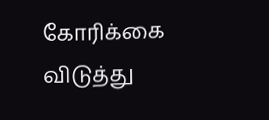கோரிக்கை விடுத்து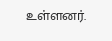உள்ளனர்.